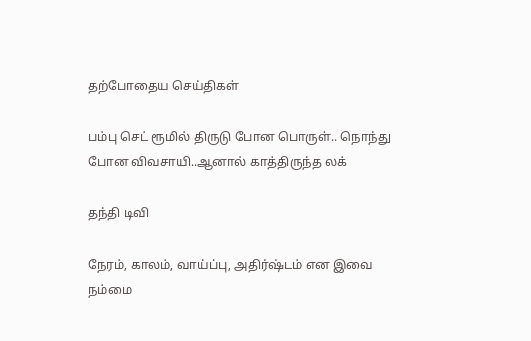தற்போதைய செய்திகள்

பம்பு செட் ரூமில் திருடு போன பொருள்.. நொந்து போன விவசாயி..ஆனால் காத்திருந்த லக்

தந்தி டிவி

நேரம், காலம், வாய்ப்பு, அதிர்ஷ்டம் என இவை நம்மை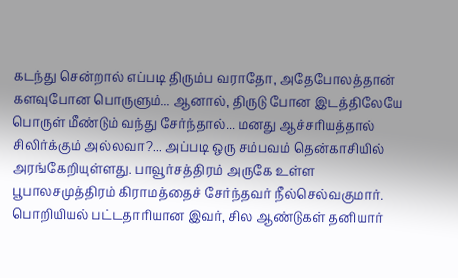கடந்து சென்றால் எப்படி திரும்ப வராதோ, அதேபோலத்தான் களவுபோன பொருளும்... ஆனால், திருடு போன இடத்திலேயே பொருள் மீண்டும் வந்து சேர்ந்தால்... மனது ஆச்சரியத்தால் சிலிர்க்கும் அல்லவா?... அப்படி ஒரு சம்பவம் தென்காசியில் அரங்கேறியுள்ளது. பாவூர்சத்திரம் அருகே உள்ள பூபாலசமுத்திரம் கிராமத்தைச் சேர்ந்தவர் நீல்செல்வகுமார். பொறியியல் பட்டதாரியான இவர், சில ஆண்டுகள் தனியார்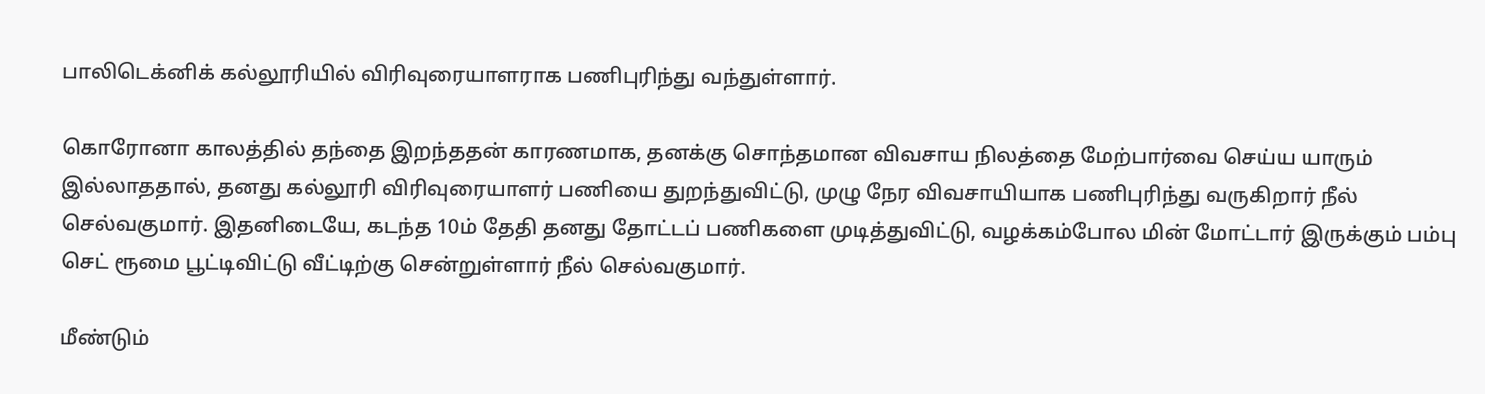பாலிடெக்னிக் கல்லூரியில் விரிவுரையாளராக பணிபுரிந்து வந்துள்ளார்.

கொரோனா காலத்தில் தந்தை இறந்ததன் காரணமாக, தனக்கு சொந்தமான விவசாய நிலத்தை மேற்பார்வை செய்ய யாரும் இல்லாததால், தனது கல்லூரி விரிவுரையாளர் பணியை துறந்துவிட்டு, முழு நேர விவசாயியாக பணிபுரிந்து வருகிறார் நீல் செல்வகுமார். இதனிடையே, கடந்த 10ம் தேதி தனது தோட்டப் பணிகளை முடித்துவிட்டு, வழக்கம்போல மின் மோட்டார் இருக்கும் பம்பு செட் ரூமை பூட்டிவிட்டு வீட்டிற்கு சென்றுள்ளார் நீல் செல்வகுமார்.

மீண்டும்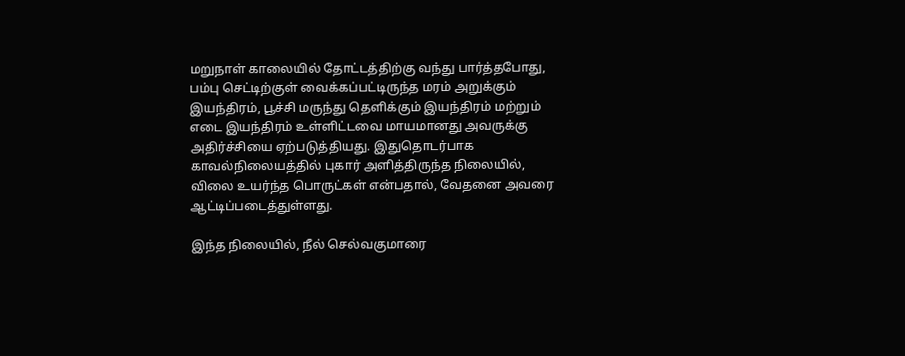மறுநாள் காலையில் தோட்டத்திற்கு வந்து பார்த்தபோது, பம்பு செட்டிற்குள் வைக்கப்பட்டிருந்த மரம் அறுக்கும் இயந்திரம், பூச்சி மருந்து தெளிக்கும் இயந்திரம் மற்றும் எடை இயந்திரம் உள்ளிட்டவை மாயமானது அவருக்கு அதிர்ச்சியை ஏற்படுத்தியது. இதுதொடர்பாக காவல்நிலையத்தில் புகார் அளித்திருந்த நிலையில், விலை உயர்ந்த பொருட்கள் என்பதால், வேதனை அவரை ஆட்டிப்படைத்துள்ளது.

இந்த நிலையில், நீல் செல்வகுமாரை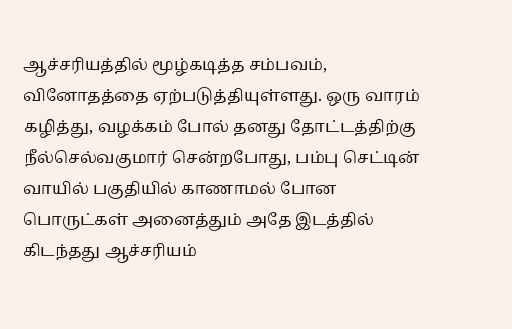ஆச்சரியத்தில் மூழ்கடித்த சம்பவம், வினோதத்தை ஏற்படுத்தியுள்ளது. ஒரு வாரம் கழித்து, வழக்கம் போல் தனது தோட்டத்திற்கு நீல்செல்வகுமார் சென்றபோது, பம்பு செட்டின் வாயில் பகுதியில் காணாமல் போன பொருட்கள் அனைத்தும் அதே இடத்தில் கிடந்தது ஆச்சரியம்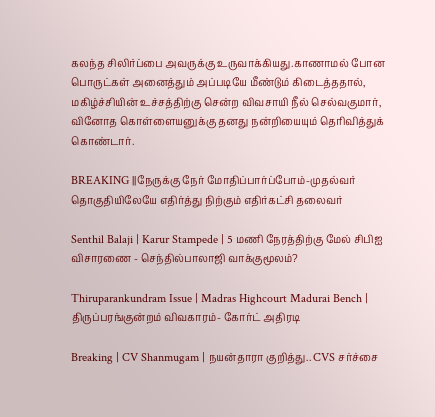கலந்த சிலிர்ப்பை அவருக்கு உருவாக்கியது.காணாமல் போன பொருட்கள் அனைத்தும் அப்படியே மீண்டும் கிடைத்ததால், மகிழ்ச்சியின் உச்சத்திற்கு சென்ற விவசாயி நீல் செல்வகுமார், வினோத கொள்ளையனுக்கு தனது நன்றியையும் தெரிவித்துக் கொண்டார்.

BREAKING ||நேருக்கு நேர் மோதிப்பார்ப்போம்-முதல்வர் தொகுதியிலேயே எதிர்த்து நிற்கும் எதிர்கட்சி தலைவர்

Senthil Balaji | Karur Stampede | 5 மணி நேரத்திற்கு மேல் சிபிஐ விசாரணை - செந்தில்பாலாஜி வாக்குமூலம்?

Thiruparankundram Issue | Madras Highcourt Madurai Bench | திருப்பரங்குன்றம் விவகாரம்- கோர்ட் அதிரடி

Breaking | CV Shanmugam | நயன்தாரா குறித்து.. CVS சர்ச்சை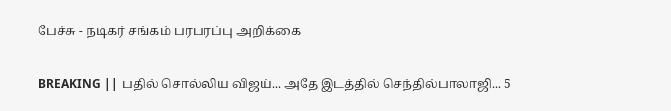பேச்சு - நடிகர் சங்கம் பரபரப்பு அறிக்கை

BREAKING || பதில் சொல்லிய விஜய்... அதே இடத்தில் செந்தில்பாலாஜி... 5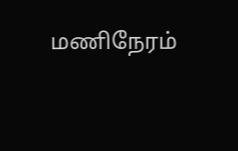மணிநேரம்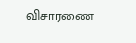விசாரணை